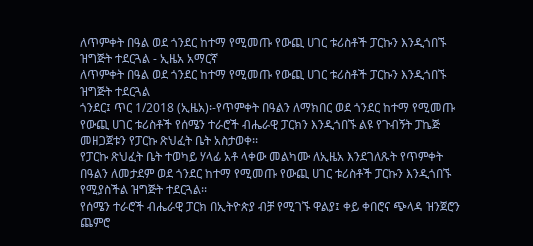ለጥምቀት በዓል ወደ ጎንደር ከተማ የሚመጡ የውጪ ሀገር ቱሪስቶች ፓርኩን እንዲጎበኙ ዝግጅት ተደርጓል - ኢዜአ አማርኛ
ለጥምቀት በዓል ወደ ጎንደር ከተማ የሚመጡ የውጪ ሀገር ቱሪስቶች ፓርኩን እንዲጎበኙ ዝግጅት ተደርጓል
ጎንደር፤ ጥር 1/2018 (ኢዜአ)፡-የጥምቀት በዓልን ለማክበር ወደ ጎንደር ከተማ የሚመጡ የውጪ ሀገር ቱሪስቶች የሰሜን ተራሮች ብሔራዊ ፓርክን እንዲጎበኙ ልዩ የጉብኝት ፓኬጅ መዘጋጀቱን የፓርኩ ጽህፈት ቤት አስታወቀ፡፡
የፓርኩ ጽህፈት ቤት ተወካይ ሃላፊ አቶ ላቀው መልካሙ ለኢዜአ እንደገለጹት የጥምቀት በዓልን ለመታደም ወደ ጎንደር ከተማ የሚመጡ የውጪ ሀገር ቱሪስቶች ፓርኩን እንዲጎበኙ የሚያስችል ዝግጅት ተደርጓል፡፡
የሰሜን ተራሮች ብሔራዊ ፓርክ በኢትዮጵያ ብቻ የሚገኙ ዋልያ፤ ቀይ ቀበሮና ጭላዳ ዝንጀሮን ጨምሮ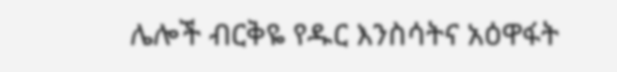ሌሎች ብርቅዬ የዱር እንስሳትና አዕዋፋት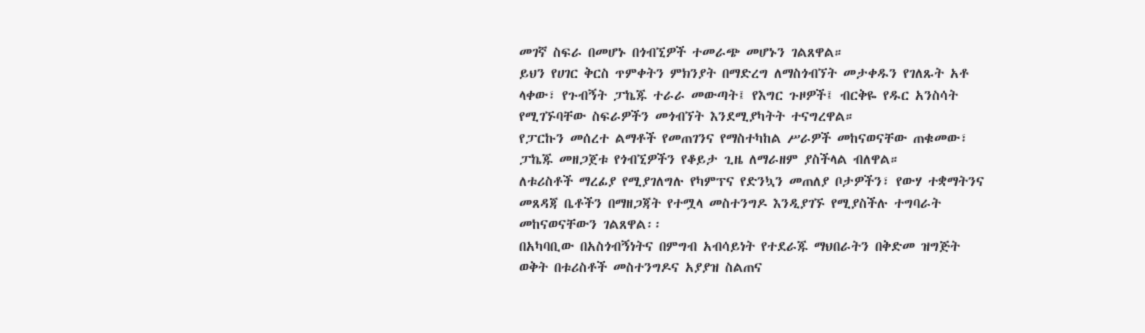መገኛ ስፍራ በመሆኑ በጎብኚዎች ተመራጭ መሆኑን ገልጸዋል።
ይህን የሀገር ቅርስ ጥምቀትን ምክንያት በማድረግ ለማስጎብኘት መታቀዱን የገለጹት አቶ ላቀው፣ የጉብኝት ፓኬጁ ተራራ መውጣት፤ የእግር ጉዞዎች፤ ብርቅዬ የዱር አንስሳት የሚገኙባቸው ስፍራዎችን መጎብኘት እንደሚያካትት ተናግረዋል።
የፓርኩን መሰረተ ልማቶች የመጠገንና የማስተካከል ሥራዎች መከናወናቸው ጠቁመው፣ ፓኬጁ መዘጋጀቱ የጎብኚዎችን የቆይታ ጊዜ ለማራዘም ያስችላል ብለዋል።
ለቱሪስቶች ማረፊያ የሚያገለግሉ የካምፕና የድንኳን መጠለያ ቦታዎችን፣ የውሃ ተቋማትንና መጸዳጃ ቤቶችን በማዘጋጃት የተሟላ መስተንግዶ እንዲያገኙ የሚያስችሉ ተግባራት መከናወናቸውን ገልጸዋል፡፡
በአካባቢው በአስጎብኝነትና በምግብ አብሳይነት የተደራጁ ማህበራትን በቅድመ ዝግጅት ወቅት በቱሪስቶች መስተንግዶና አያያዝ ስልጠና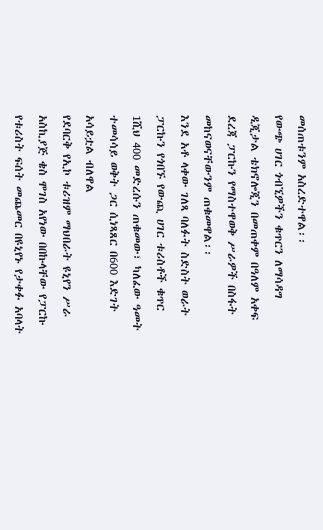መሰጠቱንም አስረድተዋል፡፡
የውጭ ሀገር ጎብኚዎችን ቁጥርን ለማሳዳግ ዲጂታል ቴክኖሎጂን በመጠቀም በዓለም አቀፍ ደረጃ ፓርኩን የማስተዋወቅ ሥራዎች በስፋት መከናወናቸውንም ጠቁመዋል፡፡
እንደ አቶ ላቀው ገለጻ ባለፉት ስድስት ወራት ፓርኩን የጎበኙ የውጪ ሀገር ቱሪስቶች ቁጥር 1ሺህ 400 መድረሱን ጠቁመው፣ ካለፈው ዓመት ተመሳሳይ ወቅት ጋር ሲነጻጸር በ600 እድገት አሳይቷል ብለዋል
የደባርቅ የኢኮ ቱሪዝም ማህበራት ዩኒየን ሥራ አስኪያጅ ቄስ ሞገስ አየነው በበኩላቸው የፓርኩ የቱሪስት ፍሰት መጨመር በዩኒየኑ የታቀፉ አባላት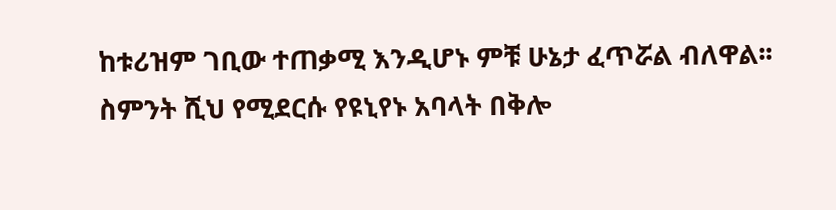ከቱሪዝም ገቢው ተጠቃሚ እንዲሆኑ ምቹ ሁኔታ ፈጥሯል ብለዋል፡፡
ስምንት ሺህ የሚደርሱ የዩኒየኑ አባላት በቅሎ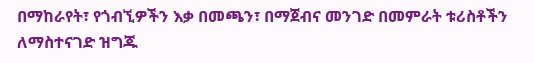በማከራየት፣ የጎብኚዎችን እቃ በመጫን፣ በማጀብና መንገድ በመምራት ቱሪስቶችን ለማስተናገድ ዝግጁ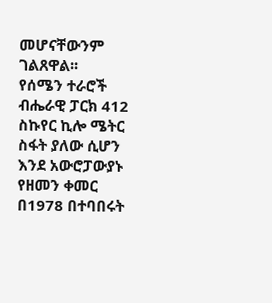መሆናቸውንም ገልጸዋል፡፡
የሰሜን ተራሮች ብሔራዊ ፓርክ 412 ስኩየር ኪሎ ሜትር ስፋት ያለው ሲሆን እንደ አውሮፓውያኑ የዘመን ቀመር በ1978 በተባበሩት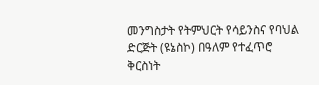መንግስታት የትምህርት የሳይንስና የባህል ድርጅት (ዩኔስኮ) በዓለም የተፈጥሮ ቅርስነት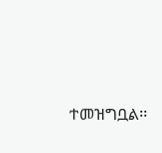ተመዝግቧል፡፡